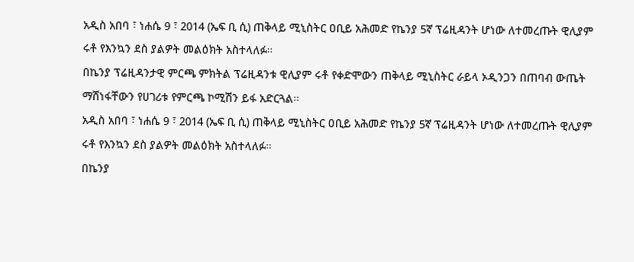አዲስ አበባ ፣ ነሐሴ 9 ፣ 2014 (ኤፍ ቢ ሲ) ጠቅላይ ሚኒስትር ዐቢይ አሕመድ የኬንያ 5ኛ ፕሬዚዳንት ሆነው ለተመረጡት ዊሊያም ሩቶ የእንኳን ደስ ያልዎት መልዕክት አስተላለፉ።
በኬንያ ፕሬዚዳንታዊ ምርጫ ምክትል ፕሬዚዳንቱ ዊሊያም ሩቶ የቀድሞውን ጠቅላይ ሚኒስትር ራይላ ኦዲንጋን በጠባብ ውጤት ማሸነፋቸውን የሀገሪቱ የምርጫ ኮሚሽን ይፋ አድርጓል።
አዲስ አበባ ፣ ነሐሴ 9 ፣ 2014 (ኤፍ ቢ ሲ) ጠቅላይ ሚኒስትር ዐቢይ አሕመድ የኬንያ 5ኛ ፕሬዚዳንት ሆነው ለተመረጡት ዊሊያም ሩቶ የእንኳን ደስ ያልዎት መልዕክት አስተላለፉ።
በኬንያ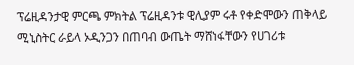ፕሬዚዳንታዊ ምርጫ ምክትል ፕሬዚዳንቱ ዊሊያም ሩቶ የቀድሞውን ጠቅላይ ሚኒስትር ራይላ ኦዲንጋን በጠባብ ውጤት ማሸነፋቸውን የሀገሪቱ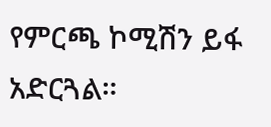የምርጫ ኮሚሽን ይፋ አድርጓል።